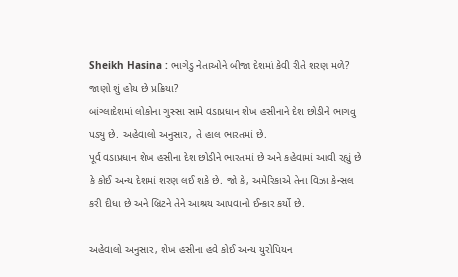Sheikh Hasina : ભાગેડુ નેતાઓને બીજા દેશમાં કેવી રીતે શરણ મળે? જાણો શું હોય છે પ્રક્રિયા?
બાંગ્લાદેશમાં લોકોના ગુસ્સા સામે વડાપ્રધાન શેખ હસીનાને દેશ છોડીને ભાગવુ પડ્યુ છે. અહેવાલો અનુસાર, તે હાલ ભારતમાં છે.
પૂર્વ વડાપ્રધાન શેખ હસીના દેશ છોડીને ભારતમાં છે અને કહેવામાં આવી રહ્યું છે કે કોઈ અન્ય દેશમાં શરણ લઈ શકે છે. જો કે, અમેરિકાએ તેના વિઝા કેન્સલ કરી દીધા છે અને બ્રિટને તેને આશ્રય આપવાનો ઈન્કાર કર્યો છે.

અહેવાલો અનુસાર, શેખ હસીના હવે કોઈ અન્ય યુરોપિયન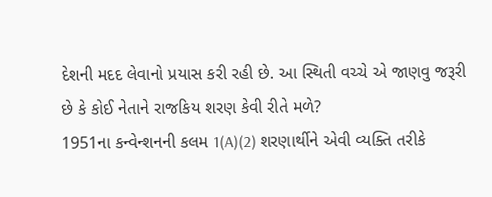દેશની મદદ લેવાનો પ્રયાસ કરી રહી છે. આ સ્થિતી વચ્ચે એ જાણવુ જરૂરી છે કે કોઈ નેતાને રાજકિય શરણ કેવી રીતે મળે?
1951ના કન્વેન્શનની કલમ 1(A)(2) શરણાર્થીને એવી વ્યક્તિ તરીકે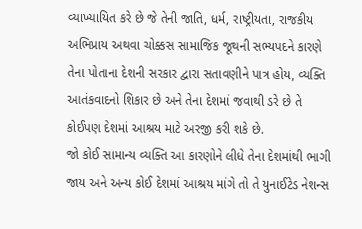વ્યાખ્યાયિત કરે છે જે તેની જાતિ, ધર્મ, રાષ્ટ્રીયતા, રાજકીય અભિપ્રાય અથવા ચોક્કસ સામાજિક જૂથની સભ્યપદને કારણે તેના પોતાના દેશની સરકાર દ્વારા સતાવણીને પાત્ર હોય, વ્યક્તિ આતંકવાદનો શિકાર છે અને તેના દેશમાં જવાથી ડરે છે તે કોઈપણ દેશમાં આશ્રય માટે અરજી કરી શકે છે.
જો કોઈ સામાન્ય વ્યક્તિ આ કારણોને લીધે તેના દેશમાંથી ભાગી જાય અને અન્ય કોઈ દેશમાં આશ્રય માંગે તો તે યુનાઈટેડ નેશન્સ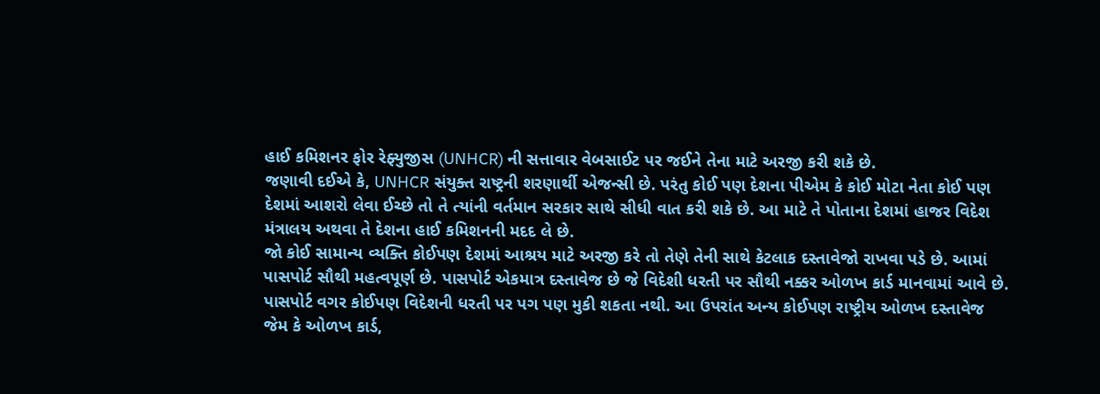હાઈ કમિશનર ફોર રેફ્યુજીસ (UNHCR) ની સત્તાવાર વેબસાઈટ પર જઈને તેના માટે અરજી કરી શકે છે.
જણાવી દઈએ કે, UNHCR સંયુક્ત રાષ્ટ્રની શરણાર્થી એજન્સી છે. પરંતુ કોઈ પણ દેશના પીએમ કે કોઈ મોટા નેતા કોઈ પણ દેશમાં આશરો લેવા ઈચ્છે તો તે ત્યાંની વર્તમાન સરકાર સાથે સીધી વાત કરી શકે છે. આ માટે તે પોતાના દેશમાં હાજર વિદેશ મંત્રાલય અથવા તે દેશના હાઈ કમિશનની મદદ લે છે.
જો કોઈ સામાન્ય વ્યક્તિ કોઈપણ દેશમાં આશ્રય માટે અરજી કરે તો તેણે તેની સાથે કેટલાક દસ્તાવેજો રાખવા પડે છે. આમાં પાસપોર્ટ સૌથી મહત્વપૂર્ણ છે. પાસપોર્ટ એકમાત્ર દસ્તાવેજ છે જે વિદેશી ધરતી પર સૌથી નક્કર ઓળખ કાર્ડ માનવામાં આવે છે.
પાસપોર્ટ વગર કોઈપણ વિદેશની ધરતી પર પગ પણ મુકી શકતા નથી. આ ઉપરાંત અન્ય કોઈપણ રાષ્ટ્રીય ઓળખ દસ્તાવેજ જેમ કે ઓળખ કાર્ડ,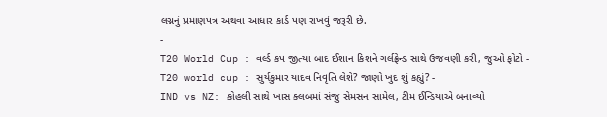લગ્નનું પ્રમાણપત્ર અથવા આધાર કાર્ડ પણ રાખવું જરૂરી છે.
-
T20 World Cup : વર્લ્ડ કપ જીત્યા બાદ ઈશાન કિશને ગર્લફ્રેન્ડ સાથે ઉજવણી કરી, જુઓ ફોટો -
T20 world cup : સુર્યકુમાર યાદવ નિવૃતિ લેશે? જાણો ખુદ શું કહ્યું? -
IND vs NZ: કોહલી સાથે ખાસ ક્લબમાં સંજુ સેમસન સામેલ, ટીમ ઈન્ડિયાએ બનાવ્યો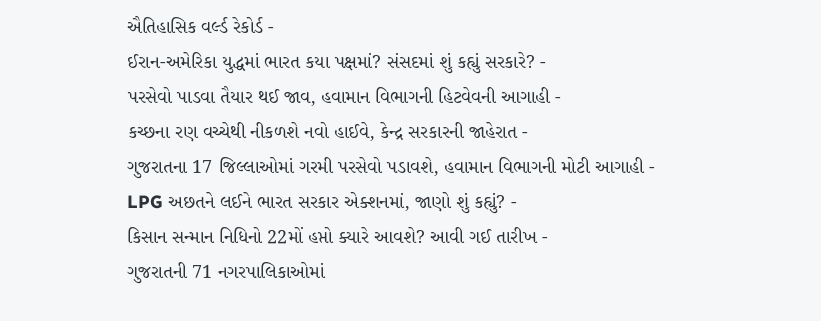ઐતિહાસિક વર્લ્ડ રેકોર્ડ -
ઈરાન-અમેરિકા યુદ્ધમાં ભારત કયા પક્ષમાં? સંસદમાં શું કહ્યું સરકારે? -
પરસેવો પાડવા તૈયાર થઈ જાવ, હવામાન વિભાગની હિટવેવની આગાહી -
કચ્છના રણ વચ્ચેથી નીકળશે નવો હાઈવે, કેન્દ્ર સરકારની જાહેરાત -
ગુજરાતના 17 જિલ્લાઓમાં ગરમી પરસેવો પડાવશે, હવામાન વિભાગની મોટી આગાહી -
LPG અછતને લઈને ભારત સરકાર એક્શનમાં, જાણો શું કહ્યું? -
કિસાન સન્માન નિધિનો 22મોં હપ્તો ક્યારે આવશે? આવી ગઈ તારીખ -
ગુજરાતની 71 નગરપાલિકાઓમાં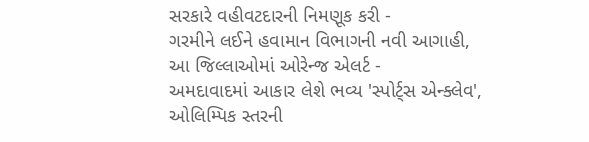સરકારે વહીવટદારની નિમણૂક કરી -
ગરમીને લઈને હવામાન વિભાગની નવી આગાહી, આ જિલ્લાઓમાં ઓરેન્જ એલર્ટ -
અમદાવાદમાં આકાર લેશે ભવ્ય 'સ્પોર્ટ્સ એન્ક્લેવ', ઓલિમ્પિક સ્તરની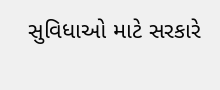સુવિધાઓ માટે સરકારે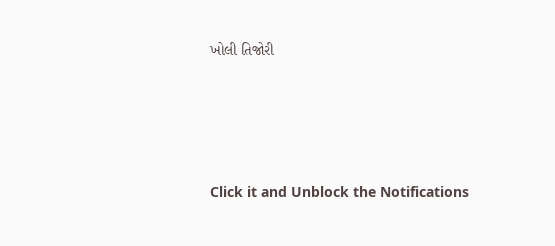ખોલી તિજોરી




Click it and Unblock the Notifications